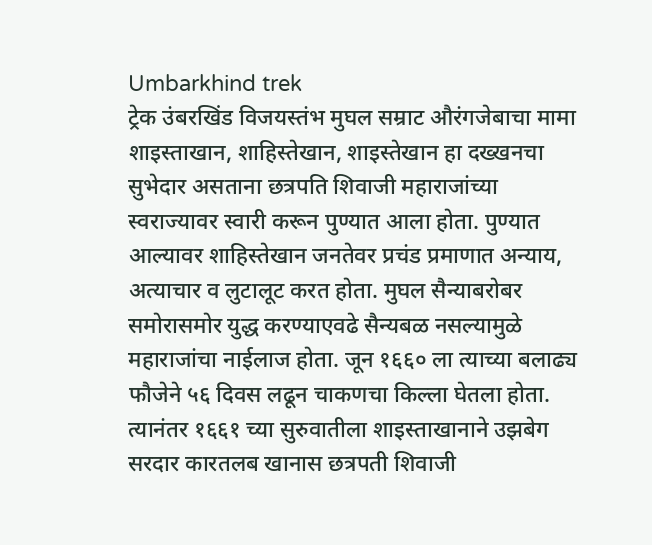Umbarkhind trek
ट्रेक उंबरखिंड विजयस्तंभ मुघल सम्राट औरंगजेबाचा मामा शाइस्ताखान, शाहिस्तेखान, शाइस्तेखान हा दख्खनचा सुभेदार असताना छत्रपति शिवाजी महाराजांच्या स्वराज्यावर स्वारी करून पुण्यात आला होता. पुण्यात आल्यावर शाहिस्तेखान जनतेवर प्रचंड प्रमाणात अन्याय, अत्याचार व लुटालूट करत होता. मुघल सैन्याबरोबर समोरासमोर युद्ध करण्याएवढे सैन्यबळ नसल्यामुळे महाराजांचा नाईलाज होता. जून १६६० ला त्याच्या बलाढ्य फौजेने ५६ दिवस लढून चाकणचा किल्ला घेतला होता. त्यानंतर १६६१ च्या सुरुवातीला शाइस्ताखानाने उझबेग सरदार कारतलब खानास छत्रपती शिवाजी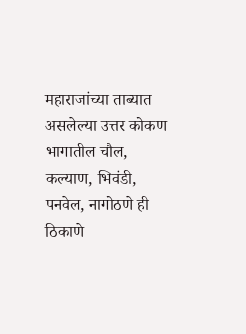महाराजांच्या ताब्यात असलेल्या उत्तर कोकण भागातील चौल, कल्याण, भिवंडी, पनवेल, नागोठणे ही ठिकाणे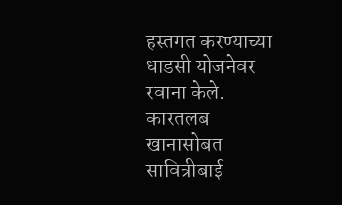हस्तगत करण्याच्या धाडसी योजनेवर रवाना केले. कारतलब खानासोबत सावित्रीबाई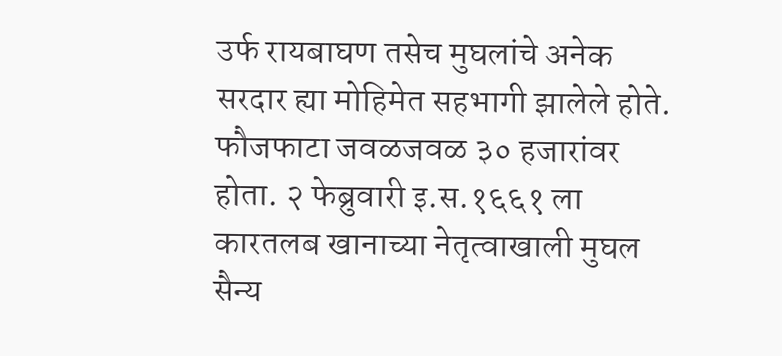उर्फ रायबाघण तसेच मुघलांचे अनेक सरदार ह्या मोहिमेत सहभागी झालेले होते. फौजफाटा जवळजवळ ३० हजारांवर होता. २ फेब्रुवारी इ.स.१६६१ ला कारतलब खानाच्या नेतृत्वाखाली मुघल सैन्य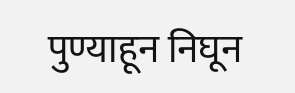पुण्याहून निघून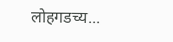लोहगडच्य...